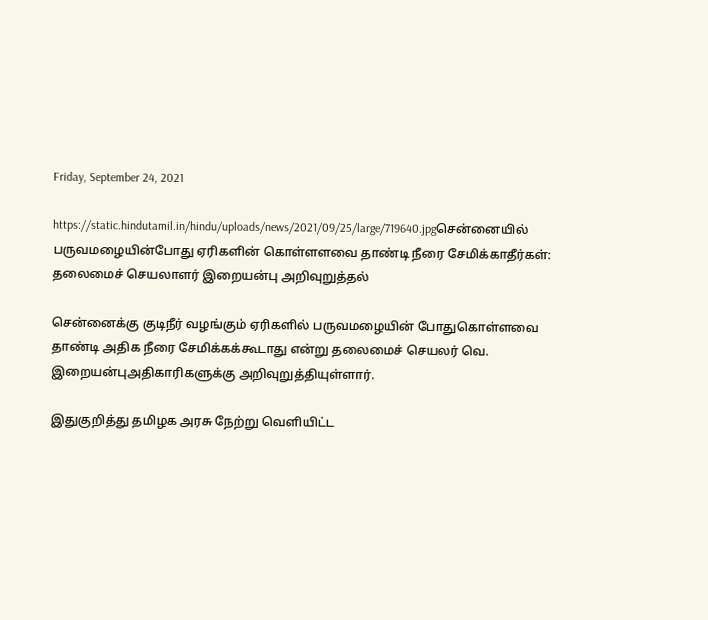Friday, September 24, 2021

https://static.hindutamil.in/hindu/uploads/news/2021/09/25/large/719640.jpgசென்னையில் பருவமழையின்போது ஏரிகளின் கொள்ளளவை தாண்டி நீரை சேமிக்காதீர்கள்: தலைமைச் செயலாளர் இறையன்பு அறிவுறுத்தல்

சென்னைக்கு குடிநீர் வழங்கும் ஏரிகளில் பருவமழையின் போதுகொள்ளவை தாண்டி அதிக நீரை சேமிக்கக்கூடாது என்று தலைமைச் செயலர் வெ. இறையன்புஅதிகாரிகளுக்கு அறிவுறுத்தியுள்ளார்.

இதுகுறித்து தமிழக அரசு நேற்று வெளியிட்ட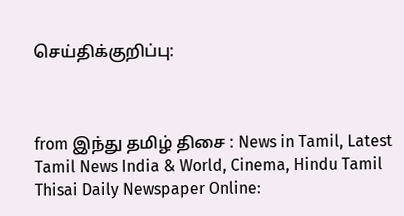செய்திக்குறிப்பு:



from இந்து தமிழ் திசை : News in Tamil, Latest Tamil News India & World, Cinema, Hindu Tamil Thisai Daily Newspaper Online: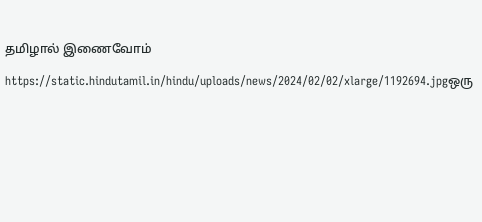தமிழால் இணைவோம்

https://static.hindutamil.in/hindu/uploads/news/2024/02/02/xlarge/1192694.jpgஒரு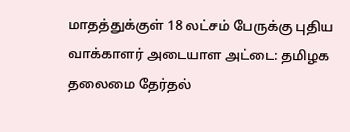மாதத்துக்குள் 18 லட்சம் பேருக்கு புதிய வாக்காளர் அடையாள அட்டை: தமிழக தலைமை தேர்தல்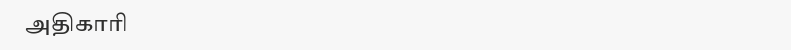அதிகாரி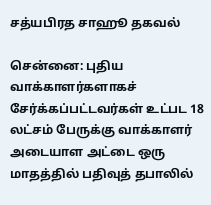சத்யபிரத சாஹூ தகவல்

சென்னை: புதிய வாக்காளர்களாகச் சேர்க்கப்பட்டவர்கள் உட்பட 18 லட்சம் பேருக்கு வாக்காளர் அடையாள அட்டை ஒரு மாதத்தில் பதிவுத் தபாலில்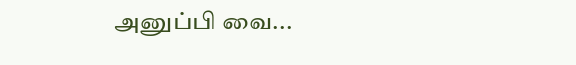அனுப்பி வை...